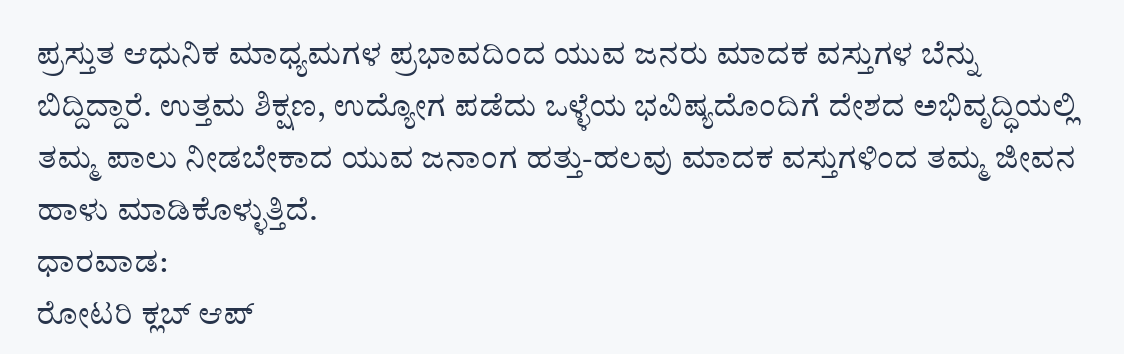ಪ್ರಸ್ತುತ ಆಧುನಿಕ ಮಾಧ್ಯಮಗಳ ಪ್ರಭಾವದಿಂದ ಯುವ ಜನರು ಮಾದಕ ವಸ್ತುಗಳ ಬೆನ್ನು ಬಿದ್ದಿದ್ದಾರೆ. ಉತ್ತಮ ಶಿಕ್ಷಣ, ಉದ್ಯೋಗ ಪಡೆದು ಒಳ್ಳೆಯ ಭವಿಷ್ಯದೊಂದಿಗೆ ದೇಶದ ಅಭಿವೃದ್ಧಿಯಲ್ಲಿ ತಮ್ಮ ಪಾಲು ನೀಡಬೇಕಾದ ಯುವ ಜನಾಂಗ ಹತ್ತು-ಹಲವು ಮಾದಕ ವಸ್ತುಗಳಿಂದ ತಮ್ಮ ಜೀವನ ಹಾಳು ಮಾಡಿಕೊಳ್ಳುತ್ತಿದೆ.
ಧಾರವಾಡ:
ರೋಟರಿ ಕ್ಲಬ್ ಆಪ್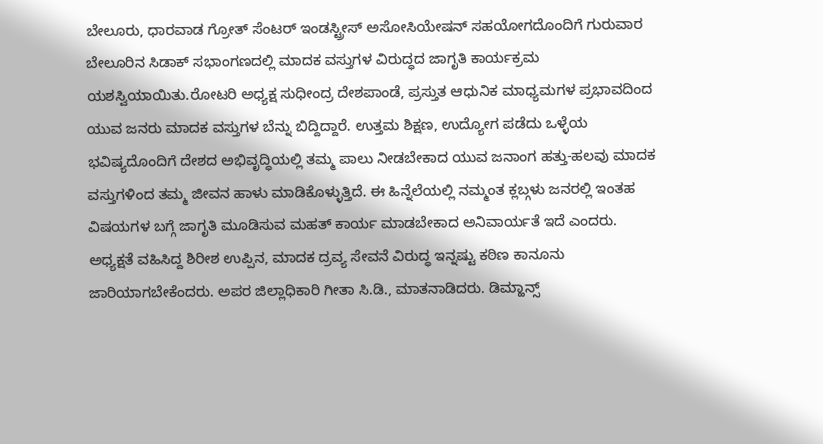ಬೇಲೂರು, ಧಾರವಾಡ ಗ್ರೋತ್ ಸೆಂಟರ್ ಇಂಡಸ್ಟ್ರೀಸ್ ಅಸೋಸಿಯೇಷನ್ ಸಹಯೋಗದೊಂದಿಗೆ ಗುರುವಾರ ಬೇಲೂರಿನ ಸಿಡಾಕ್ ಸಭಾಂಗಣದಲ್ಲಿ ಮಾದಕ ವಸ್ತುಗಳ ವಿರುದ್ಧದ ಜಾಗೃತಿ ಕಾರ್ಯಕ್ರಮ ಯಶಸ್ವಿಯಾಯಿತು.ರೋಟರಿ ಅಧ್ಯಕ್ಷ ಸುಧೀಂದ್ರ ದೇಶಪಾಂಡೆ, ಪ್ರಸ್ತುತ ಆಧುನಿಕ ಮಾಧ್ಯಮಗಳ ಪ್ರಭಾವದಿಂದ ಯುವ ಜನರು ಮಾದಕ ವಸ್ತುಗಳ ಬೆನ್ನು ಬಿದ್ದಿದ್ದಾರೆ. ಉತ್ತಮ ಶಿಕ್ಷಣ, ಉದ್ಯೋಗ ಪಡೆದು ಒಳ್ಳೆಯ ಭವಿಷ್ಯದೊಂದಿಗೆ ದೇಶದ ಅಭಿವೃದ್ಧಿಯಲ್ಲಿ ತಮ್ಮ ಪಾಲು ನೀಡಬೇಕಾದ ಯುವ ಜನಾಂಗ ಹತ್ತು-ಹಲವು ಮಾದಕ ವಸ್ತುಗಳಿಂದ ತಮ್ಮ ಜೀವನ ಹಾಳು ಮಾಡಿಕೊಳ್ಳುತ್ತಿದೆ. ಈ ಹಿನ್ನೆಲೆಯಲ್ಲಿ ನಮ್ಮಂತ ಕ್ಲಬ್ಗಳು ಜನರಲ್ಲಿ ಇಂತಹ ವಿಷಯಗಳ ಬಗ್ಗೆ ಜಾಗೃತಿ ಮೂಡಿಸುವ ಮಹತ್ ಕಾರ್ಯ ಮಾಡಬೇಕಾದ ಅನಿವಾರ್ಯತೆ ಇದೆ ಎಂದರು.
ಅಧ್ಯಕ್ಷತೆ ವಹಿಸಿದ್ದ ಶಿರೀಶ ಉಪ್ಪಿನ, ಮಾದಕ ದ್ರವ್ಯ ಸೇವನೆ ವಿರುದ್ಧ ಇನ್ನಷ್ಟು ಕಠಿಣ ಕಾನೂನು ಜಾರಿಯಾಗಬೇಕೆಂದರು. ಅಪರ ಜಿಲ್ಲಾಧಿಕಾರಿ ಗೀತಾ ಸಿ.ಡಿ., ಮಾತನಾಡಿದರು. ಡಿಮ್ಹಾನ್ಸ್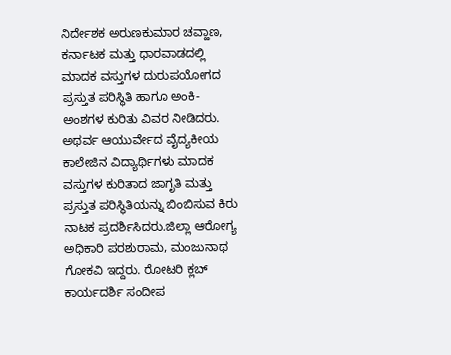ನಿರ್ದೇಶಕ ಅರುಣಕುಮಾರ ಚವ್ಹಾಣ, ಕರ್ನಾಟಕ ಮತ್ತು ಧಾರವಾಡದಲ್ಲಿ ಮಾದಕ ವಸ್ತುಗಳ ದುರುಪಯೋಗದ ಪ್ರಸ್ತುತ ಪರಿಸ್ಥಿತಿ ಹಾಗೂ ಅಂಕಿ-ಅಂಶಗಳ ಕುರಿತು ವಿವರ ನೀಡಿದರು. ಅಥರ್ವ ಆಯುರ್ವೇದ ವೈದ್ಯಕೀಯ ಕಾಲೇಜಿನ ವಿದ್ಯಾರ್ಥಿಗಳು ಮಾದಕ ವಸ್ತುಗಳ ಕುರಿತಾದ ಜಾಗೃತಿ ಮತ್ತು ಪ್ರಸ್ತುತ ಪರಿಸ್ಥಿತಿಯನ್ನು ಬಿಂಬಿಸುವ ಕಿರು ನಾಟಕ ಪ್ರದರ್ಶಿಸಿದರು.ಜಿಲ್ಲಾ ಆರೋಗ್ಯ ಅಧಿಕಾರಿ ಪರಶುರಾಮ, ಮಂಜುನಾಥ ಗೋಕವಿ ಇದ್ದರು. ರೋಟರಿ ಕ್ಲಬ್ ಕಾರ್ಯದರ್ಶಿ ಸಂದೀಪ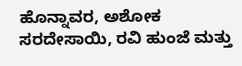ಹೊನ್ನಾವರ, ಅಶೋಕ ಸರದೇಸಾಯಿ, ರವಿ ಹುಂಜೆ ಮತ್ತು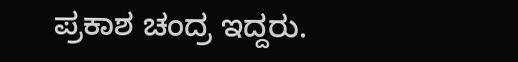ಪ್ರಕಾಶ ಚಂದ್ರ ಇದ್ದರು.